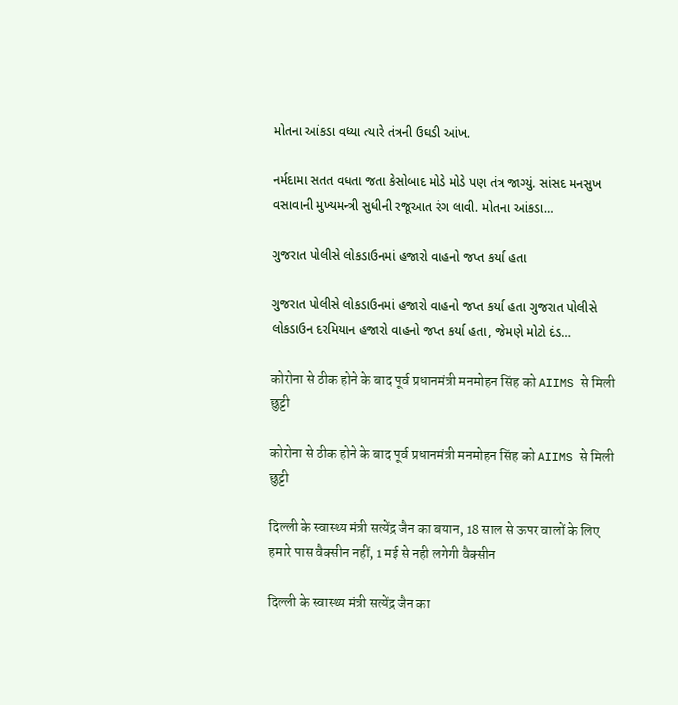મોતના આંકડા વધ્યા ત્યારે તંત્રની ઉઘડી આંખ.

નર્મદામા સતત વધતા જતા કેસોબાદ મોડે મોડે પણ તંત્ર જાગ્યું. સાંસદ મનસુખ વસાવાની મુખ્યમન્ત્રી સુધીની રજૂઆત રંગ લાવી. મોતના આંકડા…

ગુજરાત પોલીસે લોકડાઉનમાં હજારો વાહનો જપ્ત કર્યા હતા

ગુજરાત પોલીસે લોકડાઉનમાં હજારો વાહનો જપ્ત કર્યા હતા ગુજરાત પોલીસે લોકડાઉન દરમિયાન હજારો વાહનો જપ્ત કર્યા હતા, જેમણે મોટો દંડ…

कोरोना से ठीक होने के बाद पूर्व प्रधानमंत्री मनमोहन सिंह को AIIMS से मिली छुट्टी

कोरोना से ठीक होने के बाद पूर्व प्रधानमंत्री मनमोहन सिंह को AIIMS से मिली छुट्टी

दिल्ली के स्वास्थ्य मंत्री सत्येंद्र जैन का बयान, 18 साल से ऊपर वालों के लिए हमारे पास वैक्सीन नहीं, 1 मई से नही लगेगी वैक्सीन

दिल्ली के स्वास्थ्य मंत्री सत्येंद्र जैन का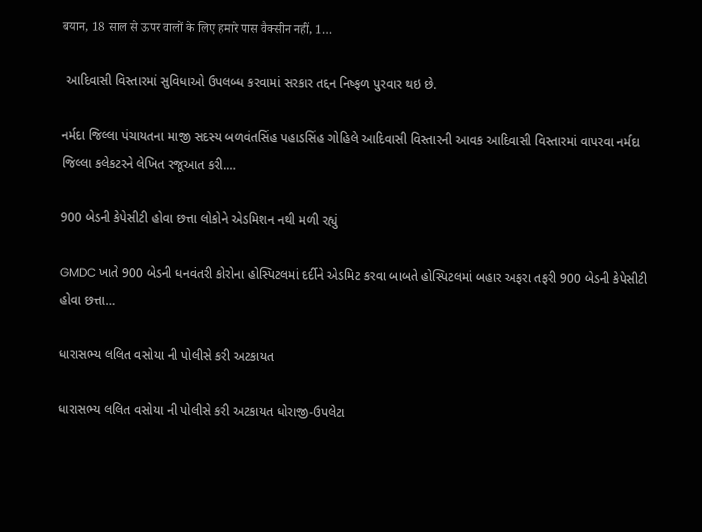बयान, 18 साल से ऊपर वालों के लिए हमारे पास वैक्सीन नहीं, 1…

 આદિવાસી વિસ્તારમાં સુવિધાઓ ઉપલબ્ધ કરવામાં સરકાર તદ્દન નિષ્ફળ પુરવાર થઇ છે.

નર્મદા જિલ્લા પંચાયતના માજી સદસ્ય બળવંતસિંહ પહાડસિંહ ગોહિલે આદિવાસી વિસ્તારની આવક આદિવાસી વિસ્તારમાં વાપરવા નર્મદા જિલ્લા કલેકટરને લેખિત રજૂઆત કરી.…

900 બેડની કેપેસીટી હોવા છત્તા લોકોને એડમિશન નથી મળી રહ્યું

GMDC ખાતે 900 બેડની ધનવંતરી કોરોના હોસ્પિટલમાં દર્દીને એડમિટ કરવા બાબતે હોસ્પિટલમાં બહાર અફરા તફરી 900 બેડની કેપેસીટી હોવા છત્તા…

ધારાસભ્ય લલિત વસોયા ની પોલીસે કરી અટકાયત

ધારાસભ્ય લલિત વસોયા ની પોલીસે કરી અટકાયત ધોરાજી-ઉપલેટા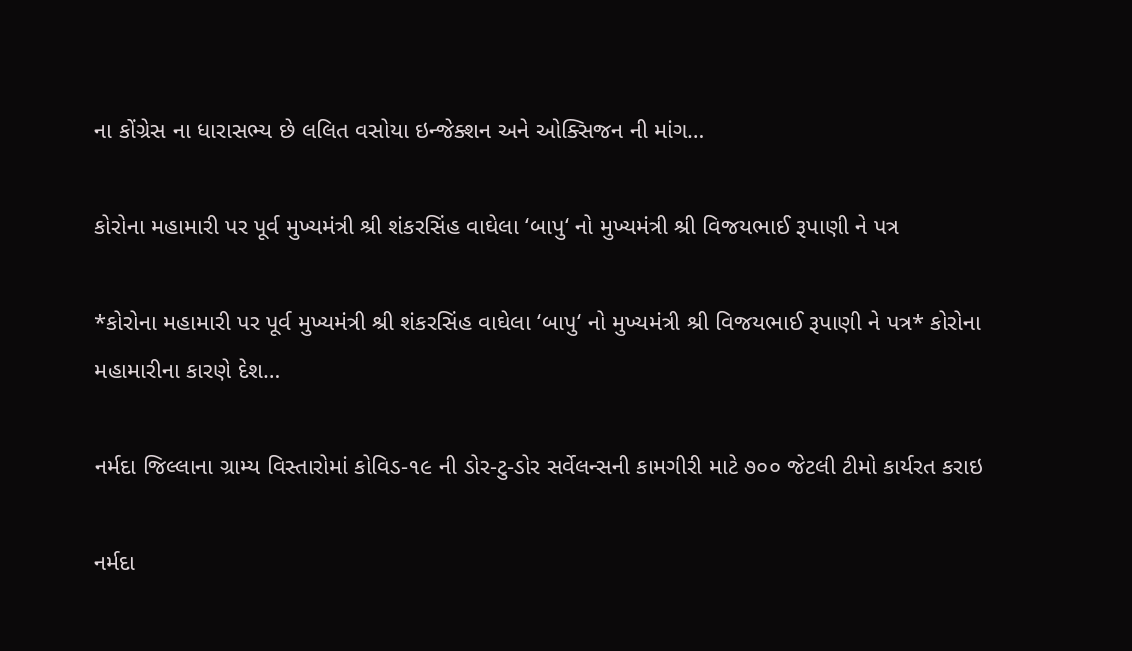ના કોંગ્રેસ ના ધારાસભ્ય છે લલિત વસોયા ઇન્જેક્શન અને ઓક્સિજન ની માંગ…

કોરોના મહામારી પર પૂર્વ મુખ્યમંત્રી શ્રી શંકરસિંહ વાઘેલા ‘બાપુ‘ નો મુખ્યમંત્રી શ્રી વિજયભાઈ રૂપાણી ને પત્ર

*કોરોના મહામારી પર પૂર્વ મુખ્યમંત્રી શ્રી શંકરસિંહ વાઘેલા ‘બાપુ‘ નો મુખ્યમંત્રી શ્રી વિજયભાઈ રૂપાણી ને પત્ર* કોરોના મહામારીના કારણે દેશ…

નર્મદા જિલ્લાના ગ્રામ્ય વિસ્તારોમાં કોવિડ-૧૯ ની ડોર-ટુ-ડોર સર્વેલન્સની કામગીરી માટે ૭૦૦ જેટલી ટીમો કાર્યરત કરાઇ

નર્મદા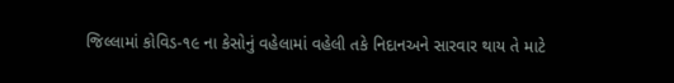જિલ્લામાં કોવિડ-૧૯ ના કેસોનું વહેલામાં વહેલી તકે નિદાનઅને સારવાર થાય તે માટે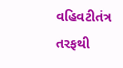વહિવટીતંત્ર તરફથી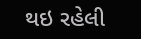થઇ રહેલી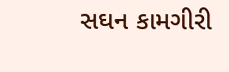સઘન કામગીરી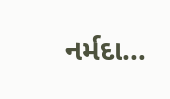નર્મદા…